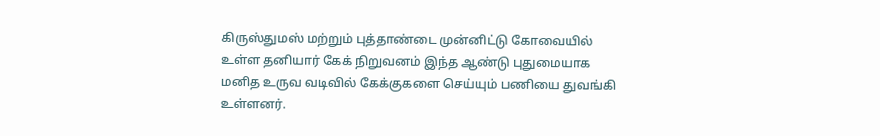கிருஸ்துமஸ் மற்றும் புத்தாண்டை முன்னிட்டு கோவையில் உள்ள தனியார் கேக் நிறுவனம் இந்த ஆண்டு புதுமையாக மனித உருவ வடிவில் கேக்குகளை செய்யும் பணியை துவங்கி உள்ளனர்.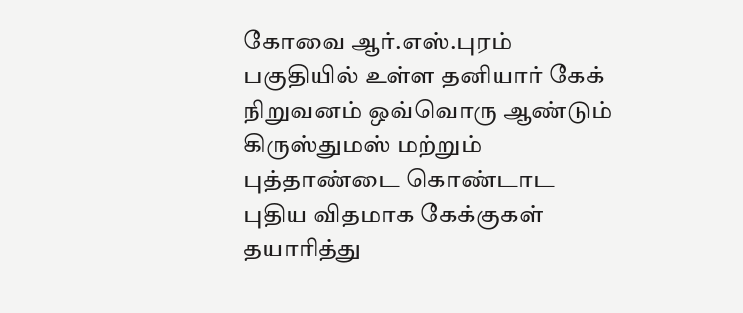கோவை ஆர்.எஸ்.புரம் பகுதியில் உள்ள தனியார் கேக் நிறுவனம் ஒவ்வொரு ஆண்டும் கிருஸ்துமஸ் மற்றும் புத்தாண்டை கொண்டாட புதிய விதமாக கேக்குகள் தயாரித்து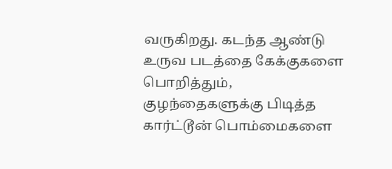வருகிறது. கடந்த ஆண்டு உருவ படத்தை கேக்குகளை பொறித்தும், குழந்தைகளுக்கு பிடித்த கார்ட்டூன் பொம்மைகளை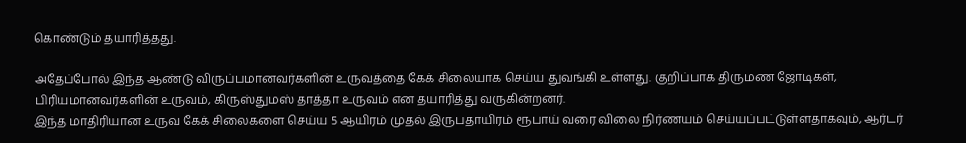கொண்டும் தயாரித்தது.

அதேப்போல் இந்த ஆண்டு விருப்பமானவர்களின் உருவத்தை கேக் சிலையாக செய்ய துவங்கி உள்ளது. குறிப்பாக திருமண ஜோடிகள், பிரியமானவர்களின் உருவம், கிருஸ்துமஸ் தாத்தா உருவம் என தயாரித்து வருகின்றனர்.
இந்த மாதிரியான உருவ கேக் சிலைகளை செய்ய 5 ஆயிரம் முதல் இருபதாயிரம் ரூபாய் வரை விலை நிர்ணயம் செய்யப்பட்டுள்ளதாகவும், ஆர்டர்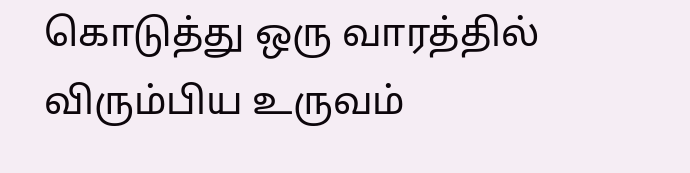கொடுத்து ஒரு வாரத்தில் விரும்பிய உருவம்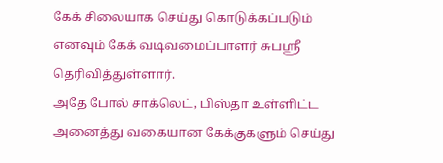கேக் சிலையாக செய்து கொடுக்கப்படும் எனவும் கேக் வடிவமைப்பாளர் சுபஸ்ரீ தெரிவித்துள்ளார்.
அதே போல் சாக்லெட், பிஸ்தா உள்ளிட்ட அனைத்து வகையான கேக்குகளும் செய்து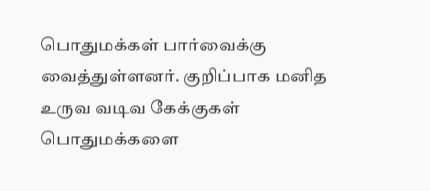பொதுமக்கள் பார்வைக்கு வைத்துள்ளனர். குறிப்பாக மனித உருவ வடிவ கேக்குகள் பொதுமக்களை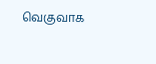வெகுவாக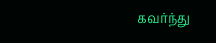கவர்ந்து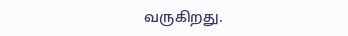வருகிறது.